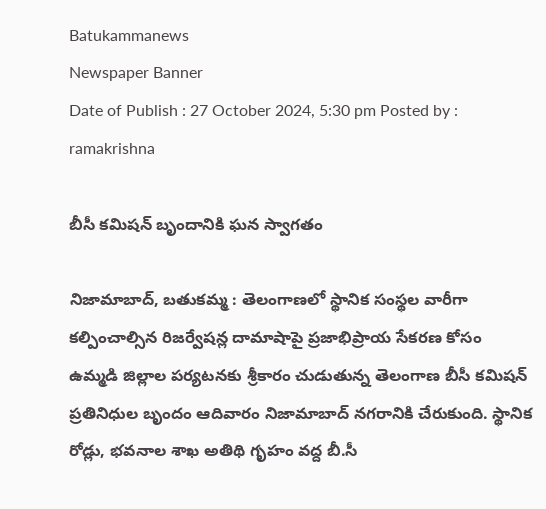Batukammanews
Newspaper Banner
Date of Publish : 27 October 2024, 5:30 pm Posted by : ramakrishna

బీసీ కమిషన్ బృందానికి ఘన స్వాగతం

నిజామాబాద్, బతుకమ్మ : తెలంగాణలో స్థానిక సంస్థల వారీగా కల్పించాల్సిన రిజర్వేషన్ల దామాషాపై ప్రజాభిప్రాయ సేకరణ కోసం ఉమ్మడి జిల్లాల పర్యటనకు శ్రీకారం చుడుతున్న తెలంగాణ బీసీ కమిషన్ ప్రతినిధుల బృందం ఆదివారం నిజామాబాద్ నగరానికి చేరుకుంది. స్థానిక రోడ్లు, భవనాల శాఖ అతిథి గృహం వద్ద బీ.సీ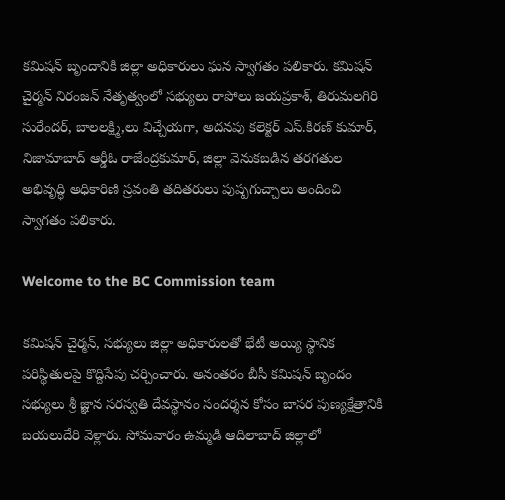కమిషన్ బృందానికి జిల్లా అధికారులు ఘన స్వాగతం పలికారు. కమిషన్ చైర్మన్ నిరంజన్ నేతృత్వంలో సభ్యులు రాపోలు జయప్రకాశ్, తిరుమలగిరి సురేందర్, బాలలక్ష్మి,లు విచ్చేయగా, అదనపు కలెక్టర్ ఎస్.కిరణ్ కుమార్, నిజామాబాద్ ఆర్డీఓ రాజేంద్రకుమార్, జిల్లా వెనుకబడిన తరగతుల అభివృద్ధి అధికారిణి స్రవంతి తదితరులు పుష్పగుచ్చాలు అందించి స్వాగతం పలికారు.

Welcome to the BC Commission team

కమిషన్ చైర్మన్, సభ్యులు జిల్లా అధికారులతో భేటీ అయ్యి స్థానిక పరిస్థితులపై కొద్దిసేపు చర్చించారు. అనంతరం బీసీ కమిషన్ బృందం సభ్యులు శ్రీ జ్ఞాన సరస్వతి దేవస్థానం సందర్శన కోసం బాసర పుణ్యక్షేత్రానికి బయలుదేరి వెళ్లారు. సోమవారం ఉమ్మడి ఆదిలాబాద్ జిల్లాలో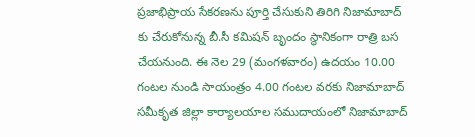ప్రజాభిప్రాయ సేకరణను పూర్తి చేసుకుని తిరిగి నిజామాబాద్ కు చేరుకోనున్న బీ.సీ కమిషన్ బృందం స్థానికంగా రాత్రి బస చేయనుంది. ఈ నెల 29 (మంగళవారం) ఉదయం 10.00 గంటల నుండి సాయంత్రం 4.00 గంటల వరకు నిజామాబాద్ సమీకృత జిల్లా కార్యాలయాల సముదాయంలో నిజామాబాద్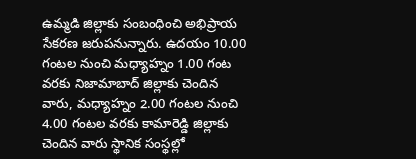ఉమ్మడి జిల్లాకు సంబంధించి అభిప్రాయ సేకరణ జరుపనున్నారు. ఉదయం 10.00 గంటల నుంచి మధ్యాహ్నం 1.00 గంట వరకు నిజామాబాద్ జిల్లాకు చెందిన వారు, మధ్యాహ్నం 2.00 గంటల నుంచి 4.00 గంటల వరకు కామారెడ్డి జిల్లాకు చెందిన వారు స్థానిక సంస్థల్లో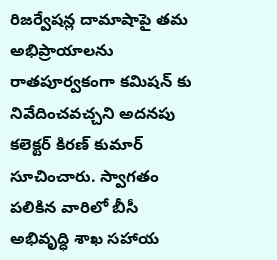రిజర్వేషన్ల దామాషాపై తమ అభిప్రాయాలను రాతపూర్వకంగా కమిషన్ కు నివేదించవచ్చని అదనపు కలెక్టర్ కిరణ్ కుమార్ సూచించారు. స్వాగతం పలికిన వారిలో బీసీ అభివృద్ధి శాఖ సహాయ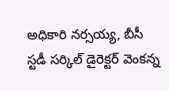అధికారి నర్సయ్య, బీసీ స్టడీ సర్కిల్ డైరెక్టర్ వెంకన్న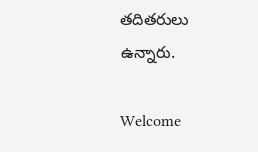తదితరులు ఉన్నారు.

Welcome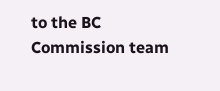to the BC Commission team